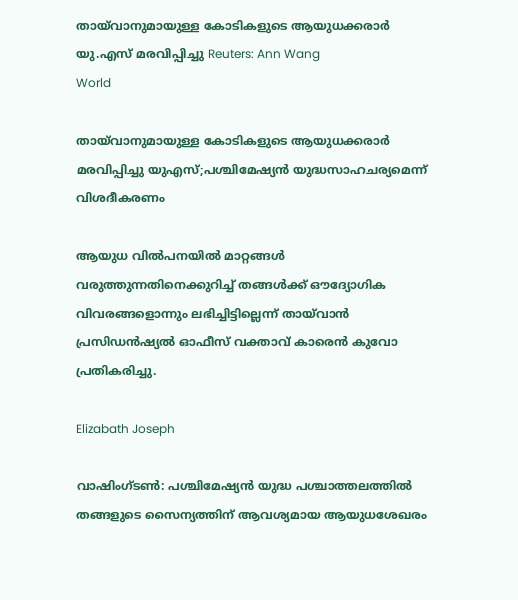തായ്‌വാനുമായുള്ള കോടികളുടെ ആയുധക്കരാർ യു.എസ് മരവിപ്പിച്ചു Reuters: Ann Wang
World

തായ്‌വാനുമായുള്ള കോടികളുടെ ആയുധക്കരാർ മരവിപ്പിച്ചു യുഎസ്;പശ്ചിമേഷ്യൻ യുദ്ധസാഹചര്യമെന്ന് വിശദീകരണം

ആയുധ വിൽപനയിൽ മാറ്റങ്ങൾ വരുത്തുന്നതിനെക്കുറിച്ച് തങ്ങൾക്ക് ഔദ്യോഗിക വിവരങ്ങളൊന്നും ലഭിച്ചിട്ടില്ലെന്ന് തായ്‌വാൻ പ്രസിഡൻഷ്യൽ ഓഫീസ് വക്താവ് കാരെൻ കുവോ പ്രതികരിച്ചു.

Elizabath Joseph

വാഷിംഗ്ടൺ: പശ്ചിമേഷ്യൻ യുദ്ധ പശ്ചാത്തലത്തിൽ തങ്ങളുടെ സൈന്യത്തിന് ആവശ്യമായ ആയുധശേഖരം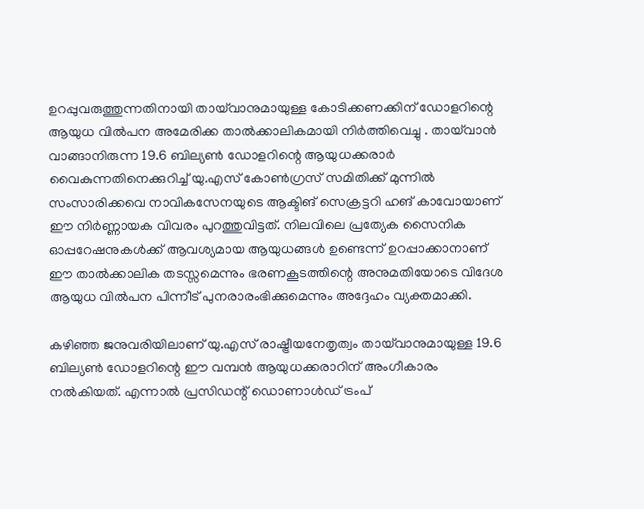ഉറപ്പുവരുത്തുന്നതിനായി തായ്‌വാനുമായുള്ള കോടിക്കണക്കിന് ഡോളറിന്റെ ആയുധ വിൽപന അമേരിക്ക താൽക്കാലികമായി നിർത്തിവെച്ചു . തായ്‌വാൻ വാങ്ങാനിരുന്ന 19.6 ബില്യൺ ഡോളറിന്റെ ആയുധക്കരാർ വൈകുന്നതിനെക്കുറിച്ച് യു.എസ് കോൺഗ്രസ് സമിതിക്ക് മുന്നിൽ സംസാരിക്കവെ നാവികസേനയുടെ ആക്ടിങ് സെക്രട്ടറി ഹങ് കാവോയാണ് ഈ നിർണ്ണായക വിവരം പുറത്തുവിട്ടത്. നിലവിലെ പ്രത്യേക സൈനിക ഓപ്പറേഷനുകൾക്ക് ആവശ്യമായ ആയുധങ്ങൾ ഉണ്ടെന്ന് ഉറപ്പാക്കാനാണ് ഈ താൽക്കാലിക തടസ്സമെന്നും ഭരണകൂടത്തിന്റെ അനുമതിയോടെ വിദേശ ആയുധ വിൽപന പിന്നീട് പുനരാരംഭിക്കുമെന്നും അദ്ദേഹം വ്യക്തമാക്കി.

കഴിഞ്ഞ ജനുവരിയിലാണ് യു.എസ് രാഷ്ട്രീയനേതൃത്വം തായ്‌വാനുമായുള്ള 19.6 ബില്യൺ ഡോളറിന്റെ ഈ വമ്പൻ ആയുധക്കരാറിന് അംഗീകാരം നൽകിയത്. എന്നാൽ പ്രസിഡന്റ് ഡൊണാൾഡ് ട്രംപ്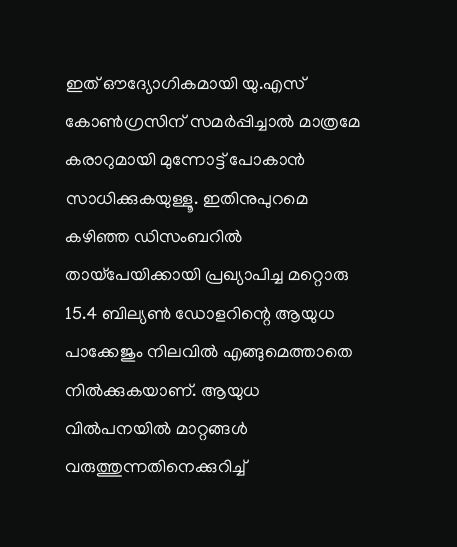ഇത് ഔദ്യോഗികമായി യു.എസ് കോൺഗ്രസിന് സമർപ്പിച്ചാൽ മാത്രമേ കരാറുമായി മുന്നോട്ട് പോകാൻ സാധിക്കുകയുള്ളൂ. ഇതിനുപുറമെ കഴിഞ്ഞ ഡിസംബറിൽ തായ്‌പേയിക്കായി പ്രഖ്യാപിച്ച മറ്റൊരു 15.4 ബില്യൺ ഡോളറിന്റെ ആയുധ പാക്കേജും നിലവിൽ എങ്ങുമെത്താതെ നിൽക്കുകയാണ്. ആയുധ വിൽപനയിൽ മാറ്റങ്ങൾ വരുത്തുന്നതിനെക്കുറിച്ച്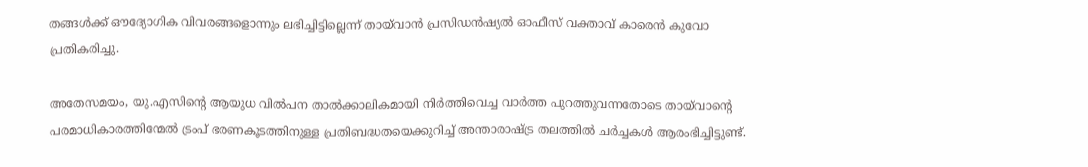തങ്ങൾക്ക് ഔദ്യോഗിക വിവരങ്ങളൊന്നും ലഭിച്ചിട്ടില്ലെന്ന് തായ്‌വാൻ പ്രസിഡൻഷ്യൽ ഓഫീസ് വക്താവ് കാരെൻ കുവോ പ്രതികരിച്ചു.

അതേസമയം, യു.എസിന്റെ ആയുധ വിൽപന താൽക്കാലികമായി നിർത്തിവെച്ച വാർത്ത പുറത്തുവന്നതോടെ തായ്‌വാന്റെ പരമാധികാരത്തിന്മേൽ ട്രംപ് ഭരണകൂടത്തിനുള്ള പ്രതിബദ്ധതയെക്കുറിച്ച് അന്താരാഷ്ട്ര തലത്തിൽ ചർച്ചകൾ ആരംഭിച്ചിട്ടുണ്ട്.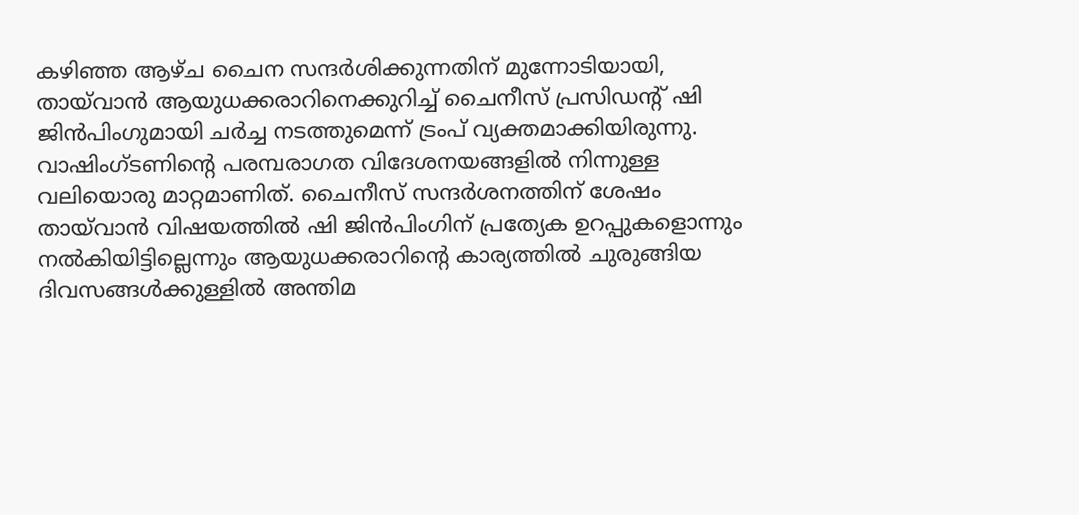കഴിഞ്ഞ ആഴ്ച ചൈന സന്ദർശിക്കുന്നതിന് മുന്നോടിയായി, തായ്‌വാൻ ആയുധക്കരാറിനെക്കുറിച്ച് ചൈനീസ് പ്രസിഡന്റ് ഷി ജിൻപിംഗുമായി ചർച്ച നടത്തുമെന്ന് ട്രംപ് വ്യക്തമാക്കിയിരുന്നു. വാഷിംഗ്ടണിന്റെ പരമ്പരാഗത വിദേശനയങ്ങളിൽ നിന്നുള്ള വലിയൊരു മാറ്റമാണിത്. ചൈനീസ് സന്ദർശനത്തിന് ശേഷം തായ്‌വാൻ വിഷയത്തിൽ ഷി ജിൻപിംഗിന് പ്രത്യേക ഉറപ്പുകളൊന്നും നൽകിയിട്ടില്ലെന്നും ആയുധക്കരാറിന്റെ കാര്യത്തിൽ ചുരുങ്ങിയ ദിവസങ്ങൾക്കുള്ളിൽ അന്തിമ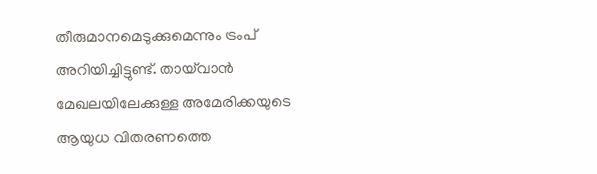തീരുമാനമെടുക്കുമെന്നും ട്രംപ് അറിയിച്ചിട്ടുണ്ട്. തായ്‌വാൻ മേഖലയിലേക്കുള്ള അമേരിക്കയുടെ ആയുധ വിതരണത്തെ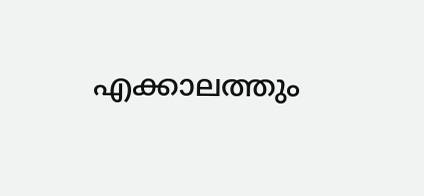എക്കാലത്തും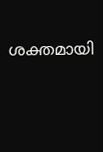ശക്തമായി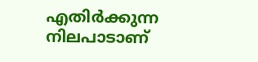എതിർക്കുന്ന നിലപാടാണ്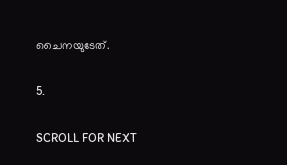ചൈനയുടേത്.

5.

SCROLL FOR NEXT